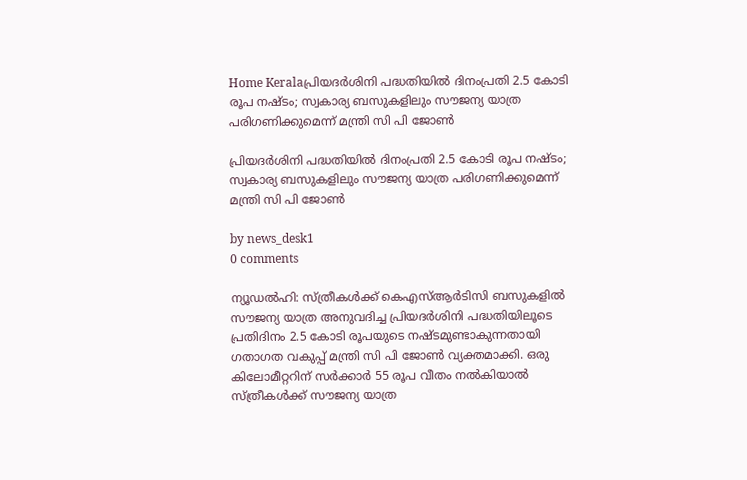Home Keralaപ്രിയദര്‍ശിനി പദ്ധതിയില്‍ ദിനംപ്രതി 2.5 കോടി രൂപ നഷ്ടം; സ്വകാര്യ ബസുകളിലും സൗജന്യ യാത്ര പരിഗണിക്കുമെന്ന് മന്ത്രി സി പി ജോണ്‍

പ്രിയദര്‍ശിനി പദ്ധതിയില്‍ ദിനംപ്രതി 2.5 കോടി രൂപ നഷ്ടം; സ്വകാര്യ ബസുകളിലും സൗജന്യ യാത്ര പരിഗണിക്കുമെന്ന് മന്ത്രി സി പി ജോണ്‍

by news_desk1
0 comments

ന്യൂഡല്‍ഹി: സ്ത്രീകള്‍ക്ക് കെഎസ്ആര്‍ടിസി ബസുകളില്‍ സൗജന്യ യാത്ര അനുവദിച്ച പ്രിയദര്‍ശിനി പദ്ധതിയിലൂടെ പ്രതിദിനം 2.5 കോടി രൂപയുടെ നഷ്ടമുണ്ടാകുന്നതായി ഗതാഗത വകുപ്പ് മന്ത്രി സി പി ജോണ്‍ വ്യക്തമാക്കി. ഒരു കിലോമീറ്ററിന് സര്‍ക്കാര്‍ 55 രൂപ വീതം നല്‍കിയാല്‍ സ്ത്രീകള്‍ക്ക് സൗജന്യ യാത്ര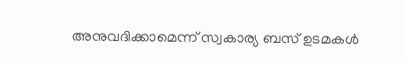അനുവദിക്കാമെന്ന് സ്വകാര്യ ബസ് ഉടമകള്‍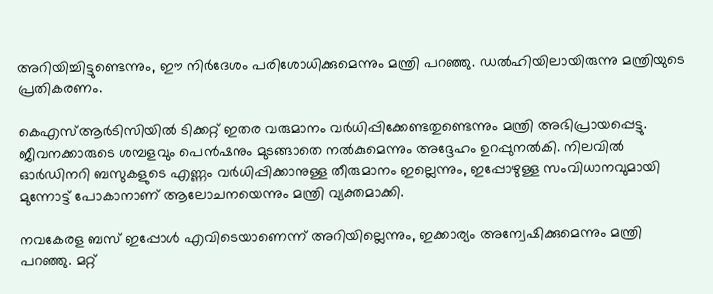അറിയിച്ചിട്ടുണ്ടെന്നും, ഈ നിര്‍ദേശം പരിശോധിക്കുമെന്നും മന്ത്രി പറഞ്ഞു. ഡല്‍ഹിയിലായിരുന്നു മന്ത്രിയുടെ പ്രതികരണം.

കെഎസ്ആര്‍ടിസിയില്‍ ടിക്കറ്റ് ഇതര വരുമാനം വര്‍ധിപ്പിക്കേണ്ടതുണ്ടെന്നും മന്ത്രി അഭിപ്രായപ്പെട്ടു. ജീവനക്കാരുടെ ശമ്പളവും പെന്‍ഷനും മുടങ്ങാതെ നല്‍കുമെന്നും അദ്ദേഹം ഉറപ്പുനല്‍കി. നിലവില്‍ ഓര്‍ഡിനറി ബസുകളുടെ എണ്ണം വര്‍ധിപ്പിക്കാനുള്ള തീരുമാനം ഇല്ലെന്നും, ഇപ്പോഴുള്ള സംവിധാനവുമായി മുന്നോട്ട് പോകാനാണ് ആലോചനയെന്നും മന്ത്രി വ്യക്തമാക്കി.

നവകേരള ബസ് ഇപ്പോള്‍ എവിടെയാണെന്ന് അറിയില്ലെന്നും, ഇക്കാര്യം അന്വേഷിക്കുമെന്നും മന്ത്രി പറഞ്ഞു. മറ്റ്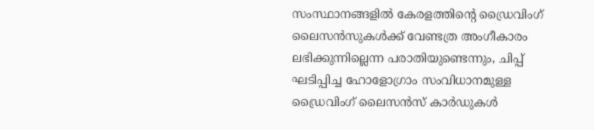സംസ്ഥാനങ്ങളില്‍ കേരളത്തിന്റെ ഡ്രൈവിംഗ് ലൈസന്‍സുകള്‍ക്ക് വേണ്ടത്ര അംഗീകാരം ലഭിക്കുന്നില്ലെന്ന പരാതിയുണ്ടെന്നും, ചിപ്പ് ഘടിപ്പിച്ച ഹോളോഗ്രാം സംവിധാനമുള്ള ഡ്രൈവിംഗ് ലൈസന്‍സ് കാര്‍ഡുകള്‍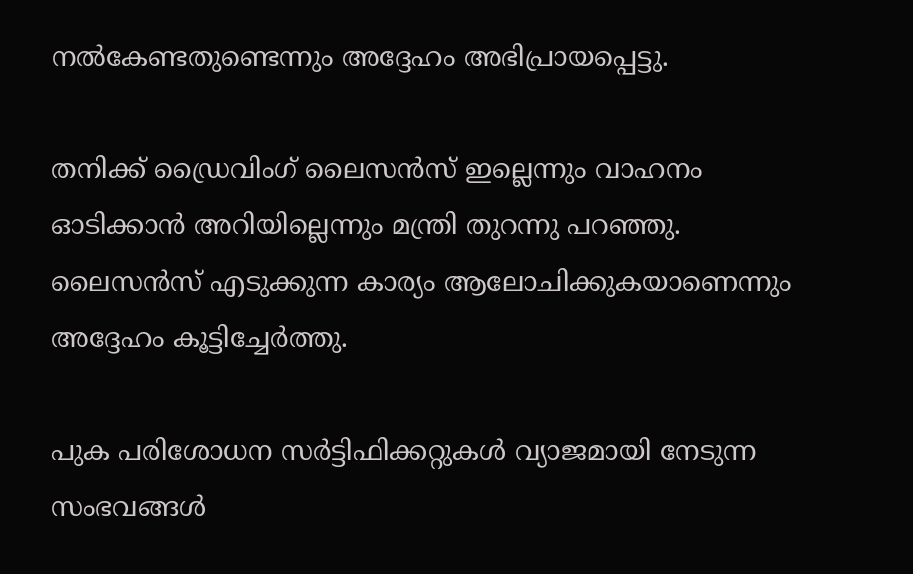നല്‍കേണ്ടതുണ്ടെന്നും അദ്ദേഹം അഭിപ്രായപ്പെട്ടു.

തനിക്ക് ഡ്രൈവിംഗ് ലൈസന്‍സ് ഇല്ലെന്നും വാഹനം ഓടിക്കാന്‍ അറിയില്ലെന്നും മന്ത്രി തുറന്നു പറഞ്ഞു. ലൈസന്‍സ് എടുക്കുന്ന കാര്യം ആലോചിക്കുകയാണെന്നും അദ്ദേഹം കൂട്ടിച്ചേര്‍ത്തു.

പുക പരിശോധന സര്‍ട്ടിഫിക്കറ്റുകള്‍ വ്യാജമായി നേടുന്ന സംഭവങ്ങള്‍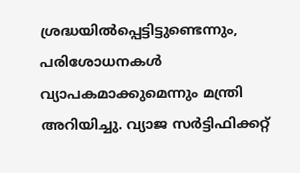ശ്രദ്ധയില്‍പ്പെട്ടിട്ടുണ്ടെന്നും, പരിശോധനകള്‍ വ്യാപകമാക്കുമെന്നും മന്ത്രി അറിയിച്ചു. വ്യാജ സര്‍ട്ടിഫിക്കറ്റ്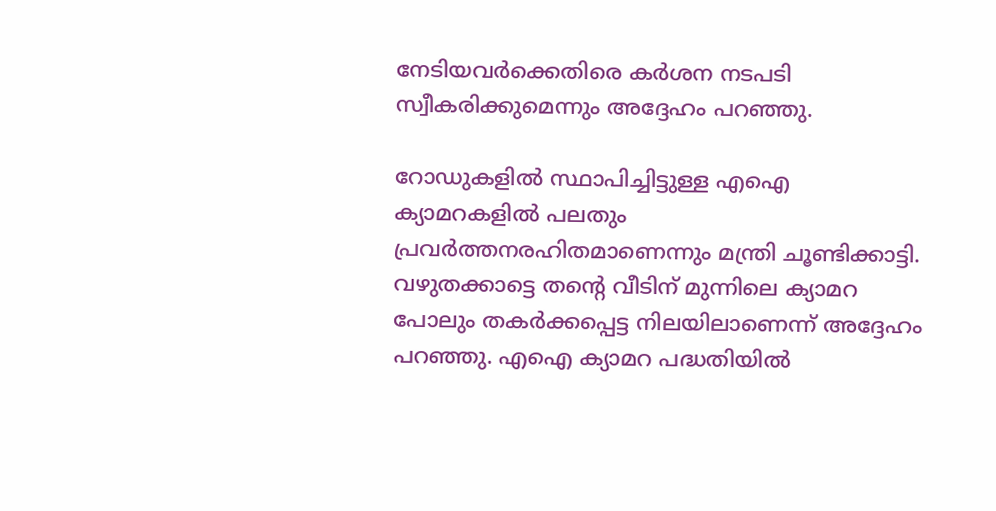നേടിയവര്‍ക്കെതിരെ കര്‍ശന നടപടി സ്വീകരിക്കുമെന്നും അദ്ദേഹം പറഞ്ഞു.

റോഡുകളില്‍ സ്ഥാപിച്ചിട്ടുള്ള എഐ ക്യാമറകളില്‍ പലതും പ്രവര്‍ത്തനരഹിതമാണെന്നും മന്ത്രി ചൂണ്ടിക്കാട്ടി. വഴുതക്കാട്ടെ തന്റെ വീടിന് മുന്നിലെ ക്യാമറ പോലും തകര്‍ക്കപ്പെട്ട നിലയിലാണെന്ന് അദ്ദേഹം പറഞ്ഞു. എഐ ക്യാമറ പദ്ധതിയില്‍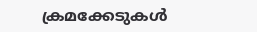ക്രമക്കേടുകള്‍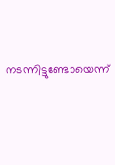നടന്നിട്ടുണ്ടോയെന്ന്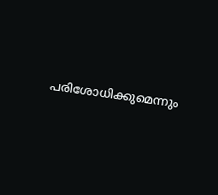പരിശോധിക്കുമെന്നും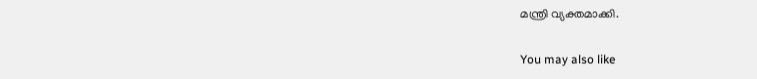മന്ത്രി വ്യക്തമാക്കി.

You may also like